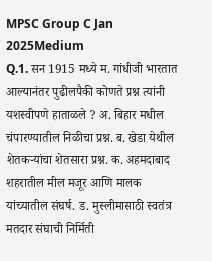MPSC Group C Jan 2025Medium
Q.1. सन 1915 मध्ये म. गांधीजी भारतात आल्यानंतर पुढीलपैकी कोणते प्रश्न त्यांनी यशस्वीपणे हाताळले ? अ. बिहार मधील चंपारण्यातील निळीचा प्रश्न. ब. खेडा येथील शेतकऱ्यांचा शेतसारा प्रश्न. क. अहमदाबाद शहरातील मील मजूर आणि मालक यांच्यातील संघर्ष. ड. मुस्लीमासाठी स्वतंत्र मतदार संघाची निर्मिती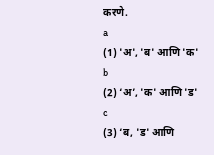करणे.
a
(1) 'अ', 'ब' आणि 'क'
b
(2) ‘अ’, 'क' आणि 'ड'
c
(3) ‘ब, 'ड' आणि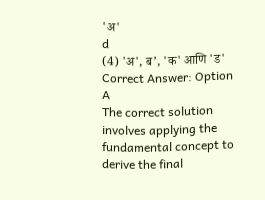'अ'
d
(4) 'अ', ब’, 'क' आणि 'ड'
Correct Answer: Option A
The correct solution involves applying the fundamental concept to derive the final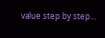value step by step...